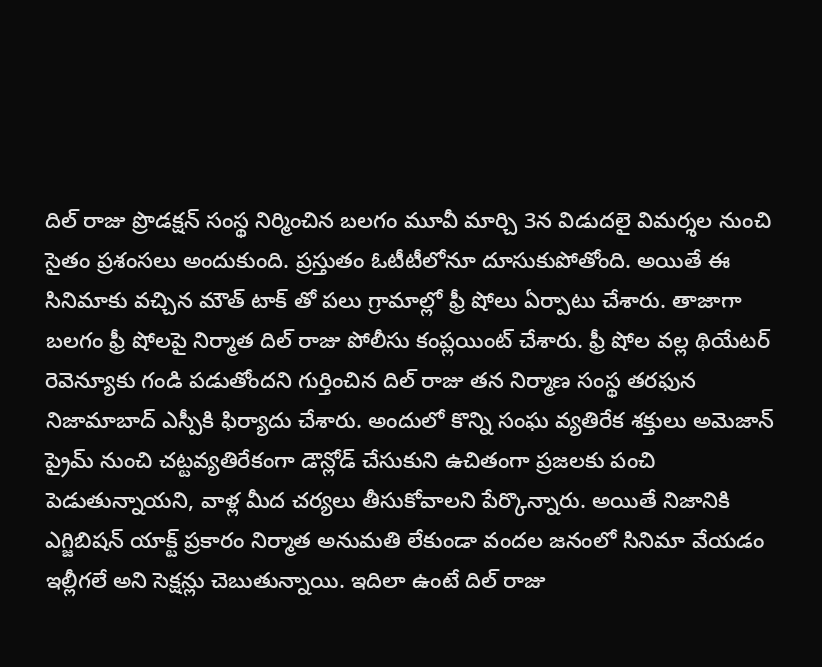దిల్ రాజు ప్రొడక్షన్ సంస్థ నిర్మించిన బలగం మూవీ మార్చి 3న విడుదలై విమర్శల నుంచి సైతం ప్రశంసలు అందుకుంది. ప్రస్తుతం ఓటీటీలోనూ దూసుకుపోతోంది. అయితే ఈ సినిమాకు వచ్చిన మౌత్ టాక్ తో పలు గ్రామాల్లో ఫ్రీ షోలు ఏర్పాటు చేశారు. తాజాగా బలగం ఫ్రీ షోలపై నిర్మాత దిల్ రాజు పోలీసు కంప్లయింట్ చేశారు. ఫ్రీ షోల వల్ల థియేటర్ రెవెన్యూకు గండి పడుతోందని గుర్తించిన దిల్ రాజు తన నిర్మాణ సంస్థ తరఫున నిజామాబాద్ ఎస్పీకి ఫిర్యాదు చేశారు. అందులో కొన్ని సంఘ వ్యతిరేక శక్తులు అమెజాన్ ప్రైమ్ నుంచి చట్టవ్యతిరేకంగా డౌన్లోడ్ చేసుకుని ఉచితంగా ప్రజలకు పంచి పెడుతున్నాయని, వాళ్ల మీద చర్యలు తీసుకోవాలని పేర్కొన్నారు. అయితే నిజానికి ఎగ్జిబిషన్ యాక్ట్ ప్రకారం నిర్మాత అనుమతి లేకుండా వందల జనంలో సినిమా వేయడం ఇల్లీగలే అని సెక్షన్లు చెబుతున్నాయి. ఇదిలా ఉంటే దిల్ రాజు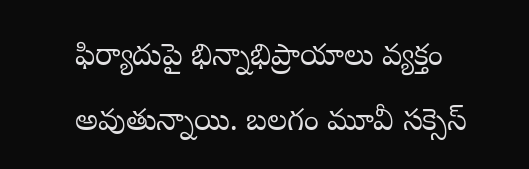ఫిర్యాదుపై భిన్నాభిప్రాయాలు వ్యక్తం అవుతున్నాయి. బలగం మూవీ సక్సెస్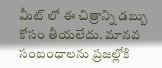మీట్ లో ఈ చిత్రాన్ని డబ్బు కోసం తీయలేదు. మానవ సంబంధాలను ప్రజల్లోకి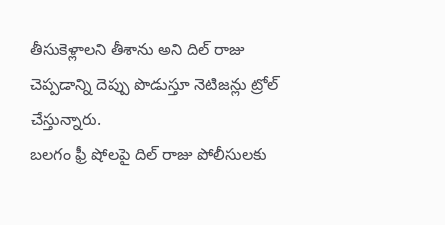తీసుకెళ్లాలని తీశాను అని దిల్ రాజు చెప్పడాన్ని దెప్పు పొడుస్తూ నెటిజన్లు ట్రోల్ చేస్తున్నారు.
బలగం ఫ్రీ షోలపై దిల్ రాజు పోలీసులకు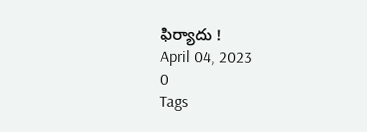ఫిర్యాదు !
April 04, 2023
0
Tags